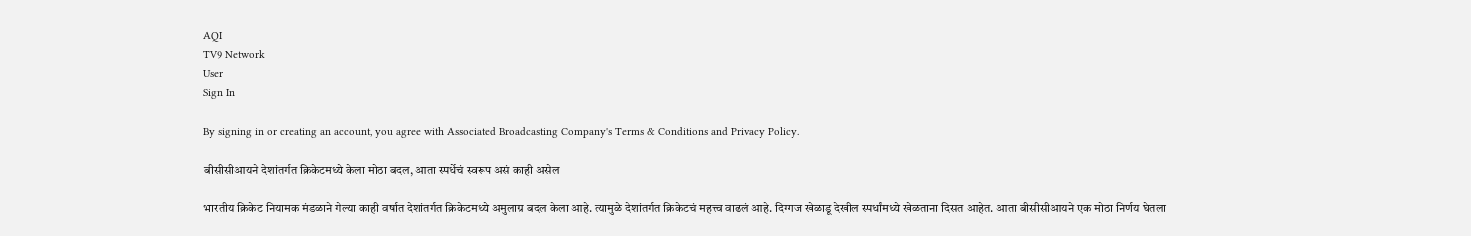AQI
TV9 Network
User
Sign In

By signing in or creating an account, you agree with Associated Broadcasting Company's Terms & Conditions and Privacy Policy.

बीसीसीआयने देशांतर्गत क्रिकेटमध्ये केला मोठा बदल, आता स्पर्धेचं स्वरूप असं काही असेल

भारतीय क्रिकेट नियामक मंडळाने गेल्या काही वर्षात देशांतर्गत क्रिकेटमध्ये अमुलाग्र बदल केला आहे. त्यामुळे देशांतर्गत क्रिकेटचं महत्त्व वाढलं आहे. दिग्गज खेळाडू देखील स्पर्धांमध्ये खेळताना दिसत आहेत. आता बीसीसीआयने एक मोठा निर्णय घेतला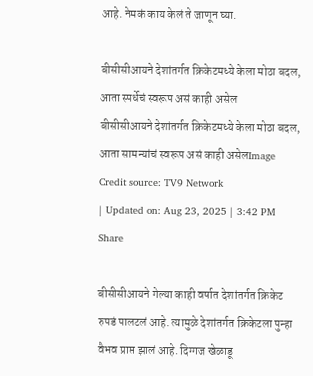आहे. नेमकं काय केलं ते जाणून घ्या.

बीसीसीआयने देशांतर्गत क्रिकेटमध्ये केला मोठा बदल, आता स्पर्धेचं स्वरूप असं काही असेल
बीसीसीआयने देशांतर्गत क्रिकेटमध्ये केला मोठा बदल, आता सामन्यांचं स्वरूप असं काही असेलImage Credit source: TV9 Network
| Updated on: Aug 23, 2025 | 3:42 PM
Share

बीसीसीआयने गेल्या काही वर्षात देशांतर्गत क्रिकेट रुपडं पालटलं आहे. त्यामुळे देशांतर्गत क्रिकेटला पुन्हा वैभव प्राप्त झालं आहे. दिग्गज खेळाडू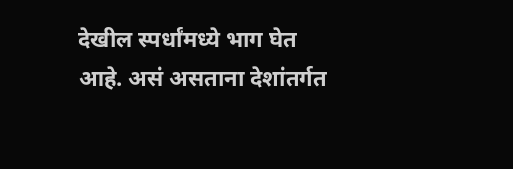देखील स्पर्धांमध्ये भाग घेत आहे. असं असताना देशांतर्गत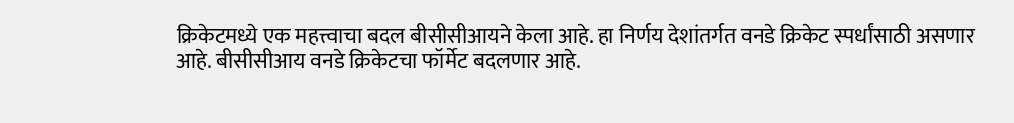क्रिकेटमध्ये एक महत्त्वाचा बदल बीसीसीआयने केला आहे. हा निर्णय देशांतर्गत वनडे क्रिकेट स्पर्धांसाठी असणार आहे. बीसीसीआय वनडे क्रिकेटचा फॉर्मेट बदलणार आहे.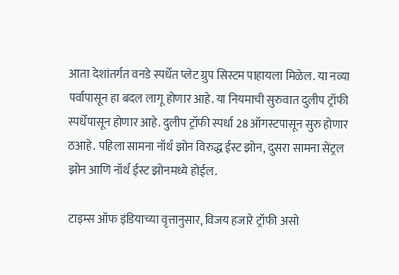आता देशांतर्गत वनडे स्पर्धेत प्लेट ग्रुप सिस्टम पाहायला मिळेल. या नव्या पर्वापासून हा बदल लागू होणार आहे. या नियमाची सुरुवात दुलीप ट्रॉफी स्पर्धेपासून होणार आहे. दुलीप ट्रॉफी स्पर्धा 28 ऑगस्टपासून सुरु होणार ठआहे. पहिला सामना नॉर्थ झोन विरुद्ध ईस्ट झोन, दुसरा सामना सेंट्रल झोन आणि नॉर्थ ईस्ट झोनमध्ये होईल.

टाइम्स ऑफ इंडियाच्या वृत्तानुसार, विजय हजारे ट्रॉफी असो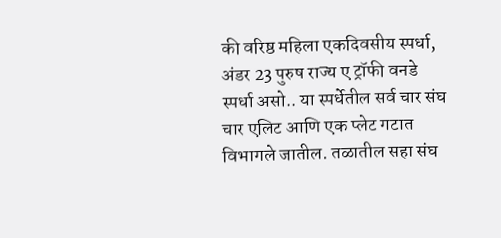की वरिष्ठ महिला एकदिवसीय स्पर्धा, अंडर 23 पुरुष राज्य ए ट्रॉफी वनडे स्पर्धा असो.. या स्पर्धेतील सर्व चार संघ चार एलिट आणि एक प्लेट गटात विभागले जातील. तळातील सहा संघ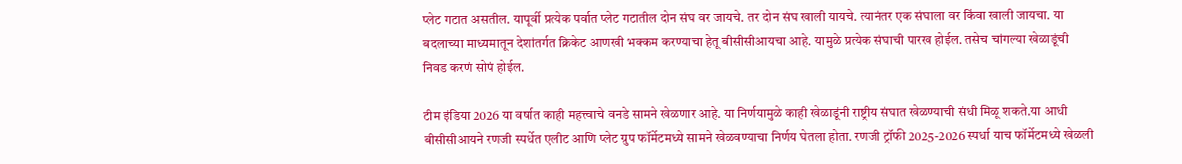प्लेट गटात असतील. यापूर्वी प्रत्येक पर्वात प्लेट गटातील दोन संघ वर जायचे. तर दोन संघ खाली यायचे. त्यानंतर एक संघाला वर किंवा खाली जायचा. या बदलाच्या माध्यमातून देशांतर्गत क्रिकेट आणखी भक्कम करण्याचा हेतू बीसीसीआयचा आहे. यामुळे प्रत्येक संघाची पारख होईल. तसेच चांगल्या खेळाडूंची निवड करणं सोपं होईल.

टीम इंडिया 2026 या वर्षात काही महत्त्वाचे वनडे सामने खेळणार आहे. या निर्णयामुळे काही खेळाडूंनी राष्ट्रीय संघात खेळण्याची संधी मिळू शकते.या आधी बीसीसीआयने रणजी स्पर्धेत एलीट आणि प्लेट ग्रुप फॉर्मेटमध्ये सामने खेळवण्याचा निर्णय घेतला होता. रणजी ट्रॉफी 2025-2026 स्पर्धा याच फॉर्मेटमध्ये खेळली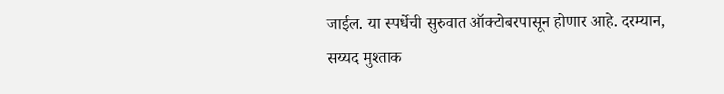जाईल. या स्पर्धेची सुरुवात ऑक्टोबरपासून होणार आहे. दरम्यान, सय्यद मुश्ताक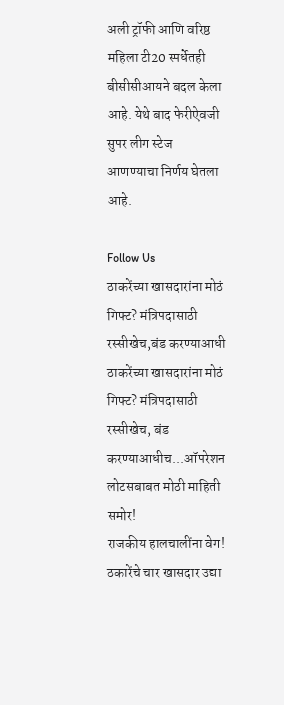अली ट्रॉफी आणि वरिष्ठ महिला टी20 स्पर्धेतही बीसीसीआयने बदल केला आहे. येथे बाद फेरीऐवजी सुपर लीग स्टेज आणण्याचा निर्णय घेतला आहे.

Follow Us
ठाकरेंच्या खासदारांना मोठं गिफ्ट? मंत्रिपदासाठी रस्सीखेच,बंड करण्याआधी
ठाकरेंच्या खासदारांना मोठं गिफ्ट? मंत्रिपदासाठी रस्सीखेच, बंड करण्याआधीच...ऑपरेशन लोटसबाबत मोठी माहिती समोर!
राजकीय हालचालींना वेग! ठकारेंचे चार खासदार उद्या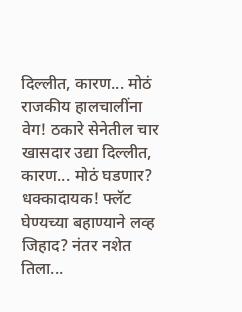दिल्लीत, कारण... मोठं
राजकीय हालचालींना वेग! ठकारे सेनेतील चार खासदार उद्या दिल्लीत, कारण... मोठं घडणार?
धक्कादायक! फ्लॅट घेण्यच्या बहाण्याने लव्ह जिहाद? नंतर नशेत तिला...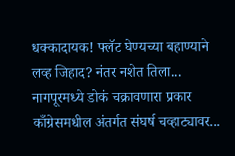धक्कादायक! फ्लॅट घेण्यच्या बहाण्याने लव्ह जिहाद? नंतर नशेत तिला... नागपूरमध्ये डोकं चक्रावणारा प्रकार
काँग्रेसमधील अंतर्गत संघर्ष चव्हाट्यावर...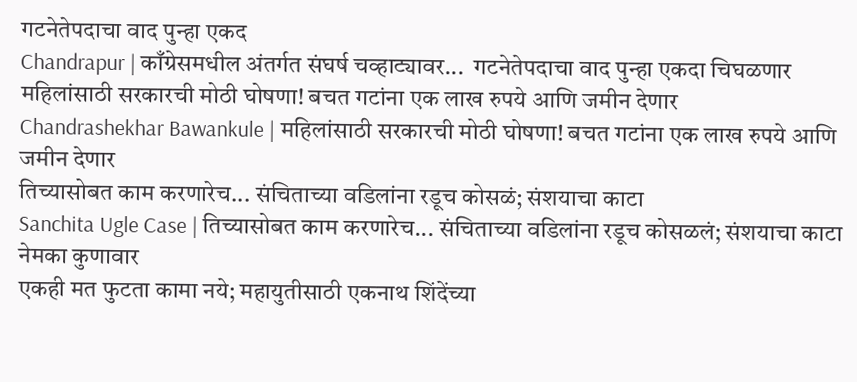गटनेतेपदाचा वाद पुन्हा एकद
Chandrapur | काँग्रेसमधील अंतर्गत संघर्ष चव्हाट्यावर...  गटनेतेपदाचा वाद पुन्हा एकदा चिघळणार
महिलांसाठी सरकारची मोठी घोषणा! बचत गटांना एक लाख रुपये आणि जमीन देणार
Chandrashekhar Bawankule | महिलांसाठी सरकारची मोठी घोषणा! बचत गटांना एक लाख रुपये आणि जमीन देणार
तिच्यासोबत काम करणारेच... संचिताच्या वडिलांना रडूच कोसळं; संशयाचा काटा
Sanchita Ugle Case | तिच्यासोबत काम करणारेच... संचिताच्या वडिलांना रडूच कोसळलं; संशयाचा काटा नेमका कुणावार
एकही मत फुटता कामा नये; महायुतीसाठी एकनाथ शिंदेंच्या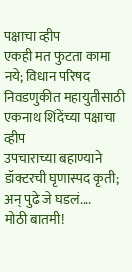पक्षाचा व्हीप
एकही मत फुटता कामा नये; विधान परिषद निवडणुकीत महायुतीसाठी एकनाथ शिंदेंच्या पक्षाचा व्हीप
उपचाराच्या बहाण्याने डॉक्टरची घृणास्पद कृती; अन् पुढे जे घडलं....
मोठी बातमी!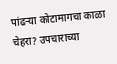पांढऱ्या कोटामागचा काळा चेहरा? उपचाराच्या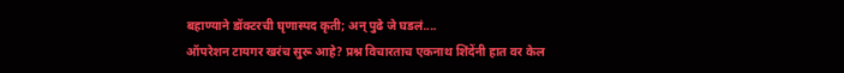बहाण्याने डॉक्टरची घृणास्पद कृती; अन् पुढे जे घडलं....
ऑपरेशन टायगर खरंच सुरू आहे? प्रश्न विचारताच एकनाथ शिंदेंनी हात वर केल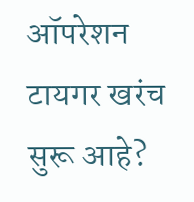ऑपरेशन टायगर खरंच सुरू आहे?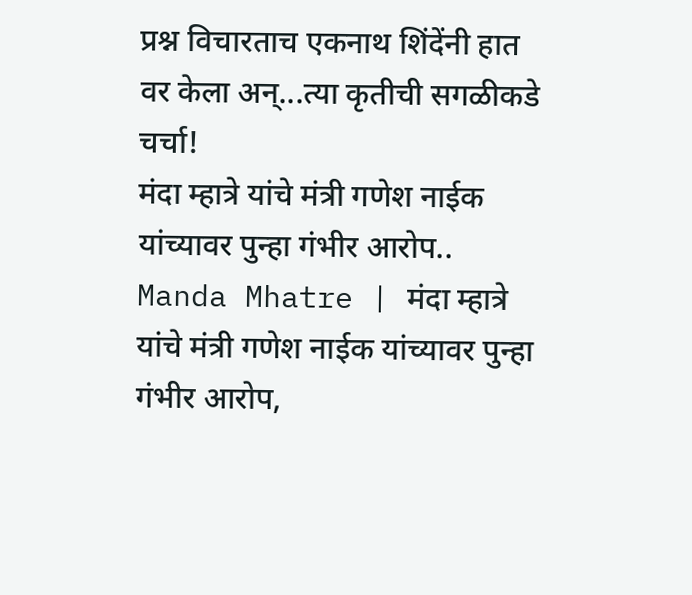प्रश्न विचारताच एकनाथ शिंदेंनी हात वर केला अन्...त्या कृतीची सगळीकडे चर्चा!
मंदा म्हात्रे यांचे मंत्री गणेश नाईक यांच्यावर पुन्हा गंभीर आरोप..
Manda Mhatre | मंदा म्हात्रे यांचे मंत्री गणेश नाईक यांच्यावर पुन्हा गंभीर आरोप,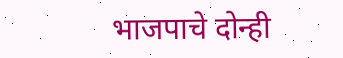भाजपाचे दोन्ही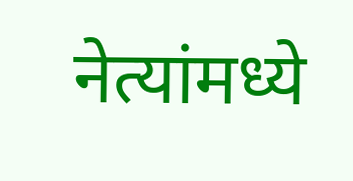नेत्यांमध्ये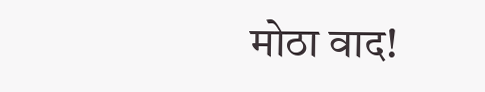मोठा वाद!